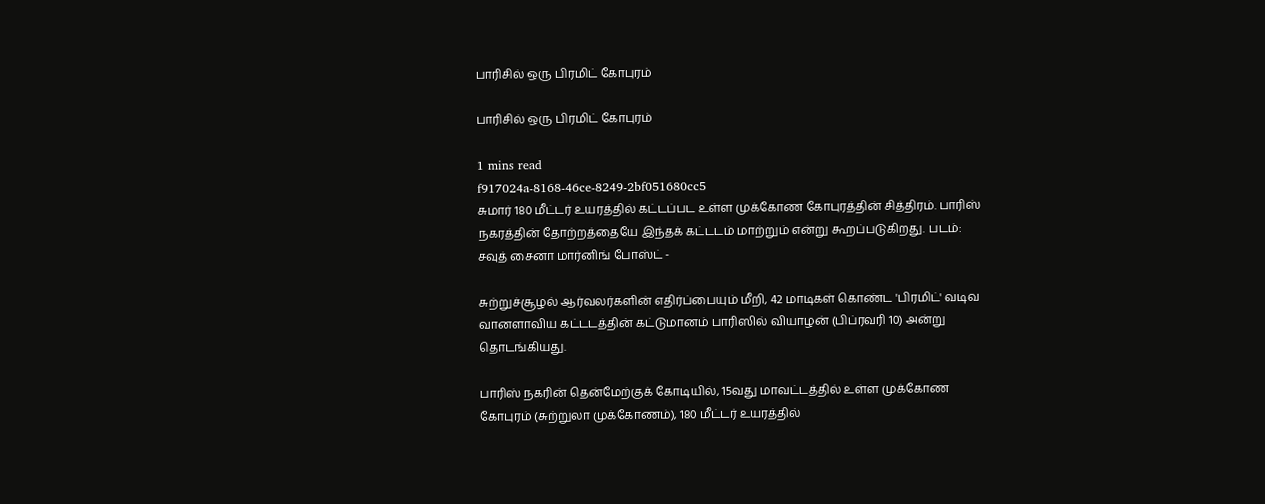பாரிசில் ஒரு பிரமிட் கோபுரம்

பாரிசில் ஒரு பிரமிட் கோபுரம்

1 mins read
f917024a-8168-46ce-8249-2bf051680cc5
சுமார் 180 மீட்டர் உயரத்தில் கட்டப்பட உள்ள முக்கோண கோபுரத்தின் சித்திரம். பாரிஸ் நகரத்தின் தோற்றத்தையே இந்தக் கட்டடம் மாற்றும் என்று கூறப்படுகிறது. படம்: சவுத் சைனா மார்னிங் போஸ்ட் -

சுற்றுச்சூழல் ஆர்வலர்களின் எதிர்ப்பையும் மீறி, 42 மாடிகள் கொண்ட 'பிரமிட்' வடிவ வானளாவிய கட்டடத்தின் கட்டுமானம் பாரிஸில் வியாழன் (பிப்ரவரி 10) அன்று தொடங்கியது.

பாரிஸ் நகரின் தென்மேற்குக் கோடியில், 15வது மாவட்டத்தில் உள்ள முக்கோண கோபுரம் (சுற்றுலா முக்கோணம்), 180 மீட்டர் உயரத்தில்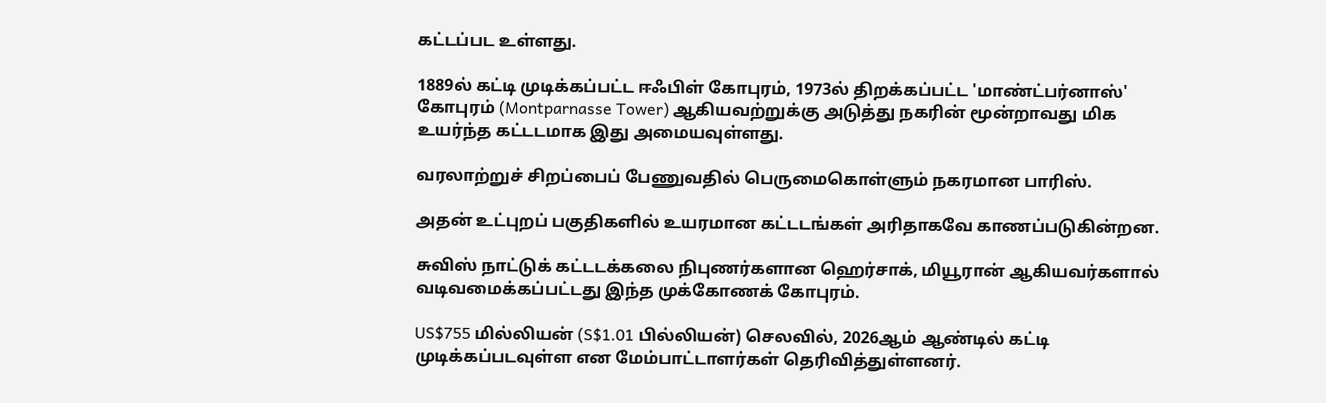கட்டப்பட உள்ளது.

1889ல் கட்டி முடிக்கப்பட்ட ஈஃபிள் கோபுரம், 1973ல் திறக்கப்பட்ட 'மாண்ட்பர்னாஸ்' கோபுரம் (Montparnasse Tower) ஆகியவற்றுக்கு அடுத்து நகரின் மூன்றாவது மிக உயர்ந்த கட்டடமாக இது அமையவுள்ளது.

வரலாற்றுச் சிறப்பைப் பேணுவதில் பெருமைகொள்ளும் நகரமான பாரிஸ்.

அதன் உட்புறப் பகுதிகளில் உயரமான கட்டடங்கள் அரிதாகவே காணப்படுகின்றன.

சுவிஸ் நாட்டுக் கட்டடக்கலை நிபுணர்களான ஹெர்சாக், மியூரான் ஆகியவர்களால் வடிவமைக்கப்பட்டது இந்த முக்கோணக் கோபுரம்.

US$755 மில்லியன் (S$1.01 பில்லியன்) செலவில், 2026ஆம் ஆண்டில் கட்டி முடிக்கப்படவுள்ள என மேம்பாட்டாளர்கள் தெரிவித்துள்ளனர்.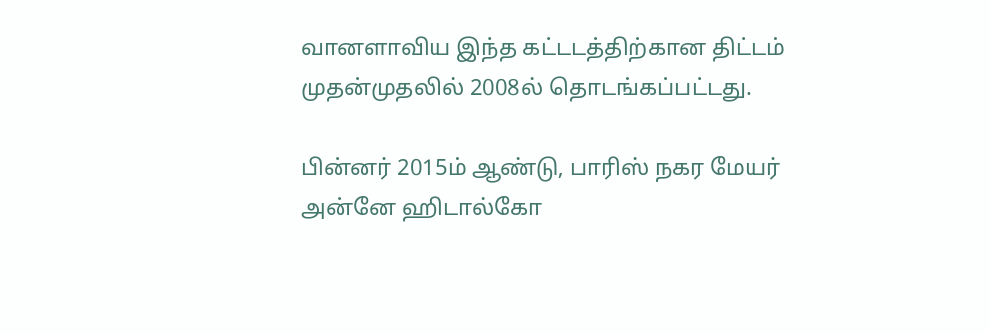வானளாவிய இந்த கட்டடத்திற்கான திட்டம் முதன்முதலில் 2008ல் தொடங்கப்பட்டது.

பின்னர் 2015ம் ஆண்டு, பாரிஸ் நகர மேயர் அன்னே ஹிடால்கோ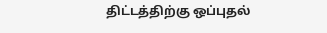திட்டத்திற்கு ஒப்புதல்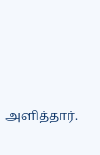அளித்தார்.